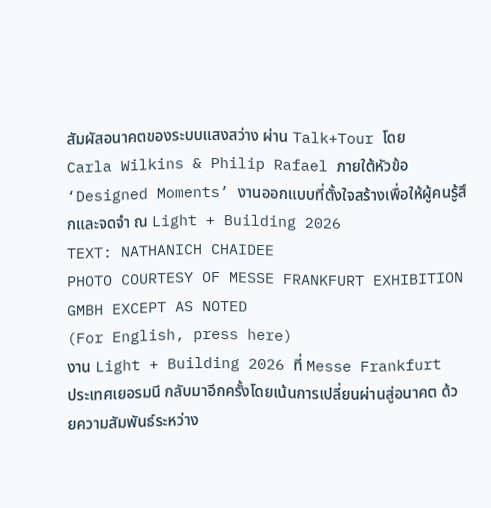สัมผัสอนาคตของระบบแสงสว่าง ผ่าน Talk+Tour โดย Carla Wilkins & Philip Rafael ภายใต้หัวข้อ ‘Designed Moments’ งานออกแบบที่ตั้งใจสร้างเพื่อให้ผู้คนรู้สึกและจดจำ ณ Light + Building 2026
TEXT: NATHANICH CHAIDEE
PHOTO COURTESY OF MESSE FRANKFURT EXHIBITION GMBH EXCEPT AS NOTED
(For English, press here)
งาน Light + Building 2026 ที่ Messe Frankfurt ประเทศเยอรมนี กลับมาอีกครั้งโดยเน้นการเปลี่ยนผ่านสู่อนาคต ด้วยความสัมพันธ์ระหว่าง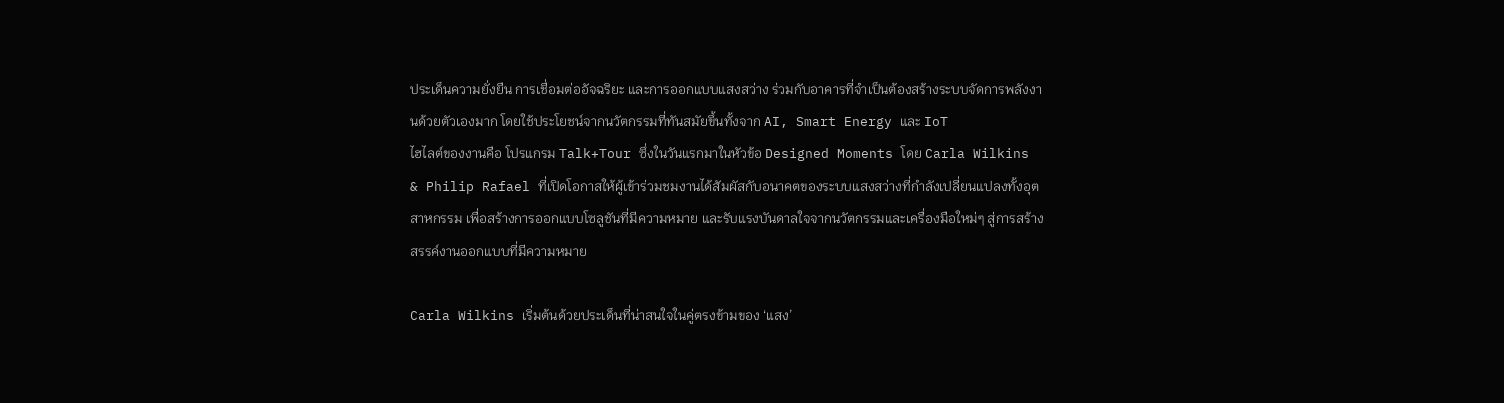ประเด็นความยั่งยืน การเชื่อมต่ออัจฉริยะ และการออกแบบแสงสว่าง ร่วมกับอาคารที่จำเป็นต้องสร้างระบบจัดการพลังงานด้วยตัวเองมาก โดยใช้ประโยชน์จากนวัตกรรมที่ทันสมัยขึ้นทั้งจาก AI, Smart Energy และ IoT
ไฮไลต์ของงานคือ โปรแกรม Talk+Tour ซึ่งในวันแรกมาในหัวข้อ Designed Moments โดย Carla Wilkins & Philip Rafael ที่เปิดโอกาสให้ผู้เข้าร่วมชมงานได้สัมผัสกับอนาคตของระบบแสงสว่างที่กำลังเปลี่ยนแปลงทั้งอุตสาหกรรม เพื่อสร้างการออกแบบโซลูชันที่มีความหมาย และรับแรงบันดาลใจจากนวัตกรรมและเครื่องมือใหม่ๆ สู่การสร้างสรรค์งานออกแบบที่มีความหมาย

Carla Wilkins เริ่มต้นด้วยประเด็นที่น่าสนใจในคู่ตรงข้ามของ ‘แสง’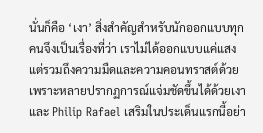นั่นก็คือ ‘เงา’ สิ่งสำคัญสำหรับนักออกแบบทุกคนจึงเป็นเรื่องที่ว่า เราไม่ได้ออกแบบแค่แสง แต่รวมถึงความมืดและความคอนทราสต์ด้วย เพราะหลายปรากฏการณ์แจ่มชัดขึ้นได้ด้วยเงา และ Philip Rafael เสริมในประเด็นแรกนี้อย่า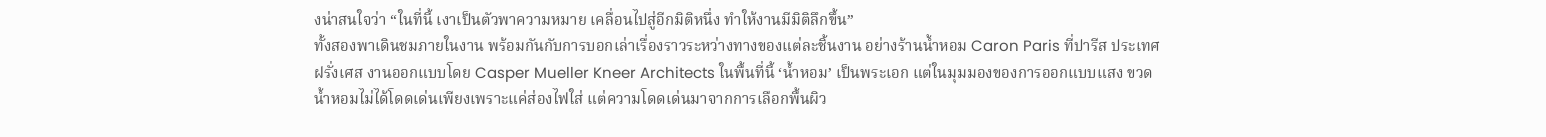งน่าสนใจว่า “ในที่นี้ เงาเป็นตัวพาความหมาย เคลื่อนไปสู่อีกมิติหนึ่ง ทำให้งานมีมิติลึกขึ้น”
ทั้งสองพาเดินชมภายในงาน พร้อมกันกับการบอกเล่าเรื่องราวระหว่างทางของแต่ละชิ้นงาน อย่างร้านน้ำหอม Caron Paris ที่ปารีส ประเทศฝรั่งเศส งานออกแบบโดย Casper Mueller Kneer Architects ในพื้นที่นี้ ‘น้ำหอม’ เป็นพระเอก แต่ในมุมมองของการออกแบบแสง ขวดน้ำหอมไม่ได้โดดเด่นเพียงเพราะแค่ส่องไฟใส่ แต่ความโดดเด่นมาจากการเลือกพื้นผิว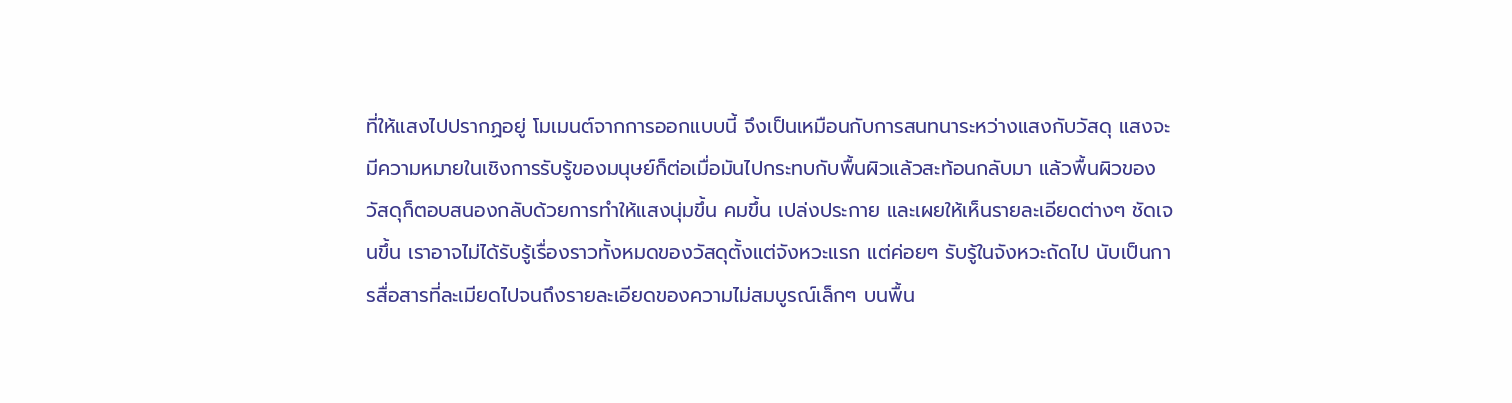ที่ให้แสงไปปรากฏอยู่ โมเมนต์จากการออกแบบนี้ จึงเป็นเหมือนกับการสนทนาระหว่างแสงกับวัสดุ แสงจะมีความหมายในเชิงการรับรู้ของมนุษย์ก็ต่อเมื่อมันไปกระทบกับพื้นผิวแล้วสะท้อนกลับมา แล้วพื้นผิวของวัสดุก็ตอบสนองกลับด้วยการทำให้แสงนุ่มขึ้น คมขึ้น เปล่งประกาย และเผยให้เห็นรายละเอียดต่างๆ ชัดเจนขึ้น เราอาจไม่ได้รับรู้เรื่องราวทั้งหมดของวัสดุตั้งแต่จังหวะแรก แต่ค่อยๆ รับรู้ในจังหวะถัดไป นับเป็นการสื่อสารที่ละเมียดไปจนถึงรายละเอียดของความไม่สมบูรณ์เล็กๆ บนพื้น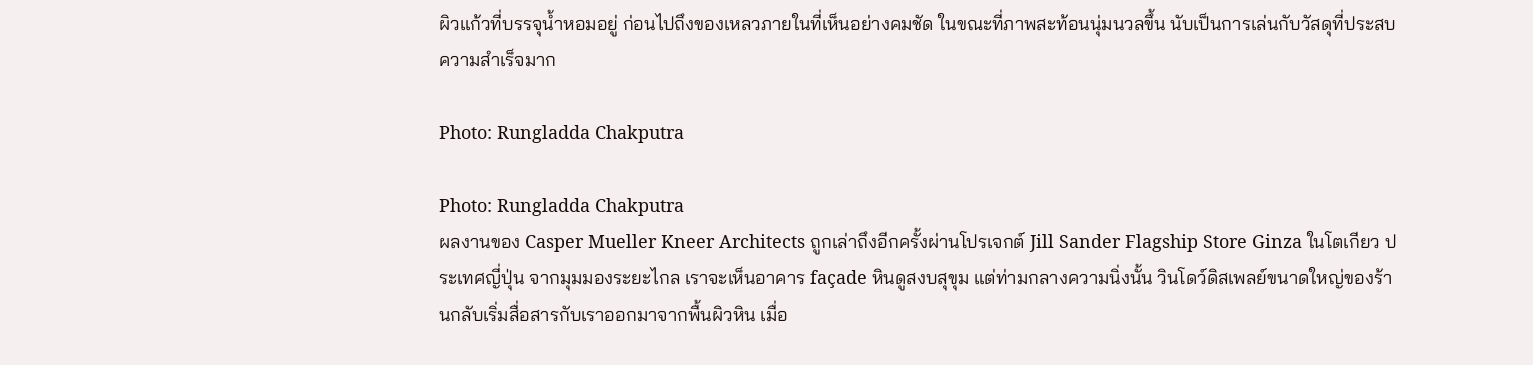ผิวแก้วที่บรรจุน้ำหอมอยู่ ก่อนไปถึงของเหลวภายในที่เห็นอย่างคมชัด ในขณะที่ภาพสะท้อนนุ่มนวลขึ้น นับเป็นการเล่นกับวัสดุที่ประสบความสำเร็จมาก

Photo: Rungladda Chakputra

Photo: Rungladda Chakputra
ผลงานของ Casper Mueller Kneer Architects ถูกเล่าถึงอีกครั้งผ่านโปรเจกต์ Jill Sander Flagship Store Ginza ในโตเกียว ประเทศญี่ปุ่น จากมุมมองระยะไกล เราจะเห็นอาคาร façade หินดูสงบสุขุม แต่ท่ามกลางความนิ่งนั้น วินโดว์ดิสเพลย์ขนาดใหญ่ของร้านกลับเริ่มสื่อสารกับเราออกมาจากพื้นผิวหิน เมื่อ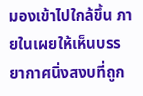มองเข้าไปใกล้ขึ้น ภายในเผยให้เห็นบรรยากาศนิ่งสงบที่ถูก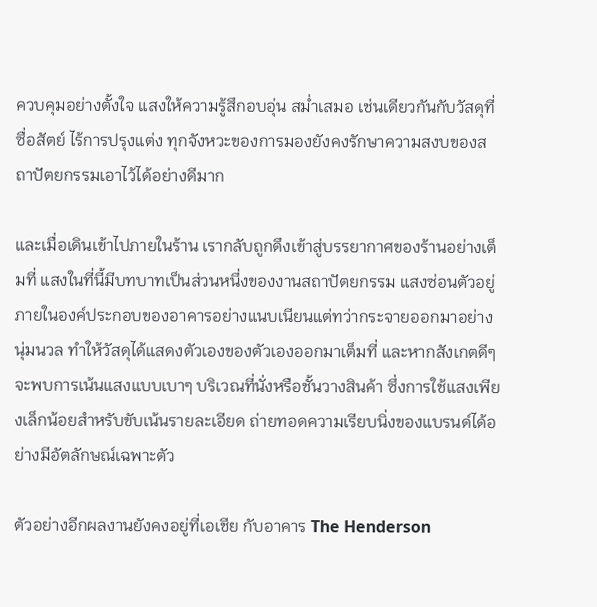ควบคุมอย่างตั้งใจ แสงให้ความรู้สึกอบอุ่น สม่ำเสมอ เช่นเดียวกันกับวัสดุที่ซื่อสัตย์ ไร้การปรุงแต่ง ทุกจังหวะของการมองยังคงรักษาความสงบของสถาปัตยกรรมเอาไว้ได้อย่างดีมาก

และเมื่อเดินเข้าไปภายในร้าน เรากลับถูกดึงเข้าสู่บรรยากาศของร้านอย่างเต็มที่ แสงในที่นี้มีบทบาทเป็นส่วนหนึ่งของงานสถาปัตยกรรม แสงซ่อนตัวอยู่ภายในองค์ประกอบของอาคารอย่างแนบเนียนแต่ทว่ากระจายออกมาอย่างนุ่มนวล ทำให้วัสดุได้แสดงตัวเองของตัวเองออกมาเต็มที่ และหากสังเกตดีๆ จะพบการเน้นแสงแบบเบาๆ บริเวณที่นั่งหรือชั้นวางสินค้า ซึ่งการใช้แสงเพียงเล็กน้อยสำหรับขับเน้นรายละเอียด ถ่ายทอดความเรียบนิ่งของแบรนด์ได้อย่างมีอัตลักษณ์เฉพาะตัว

ตัวอย่างอีกผลงานยังคงอยู่ที่เอเชีย กับอาคาร The Henderson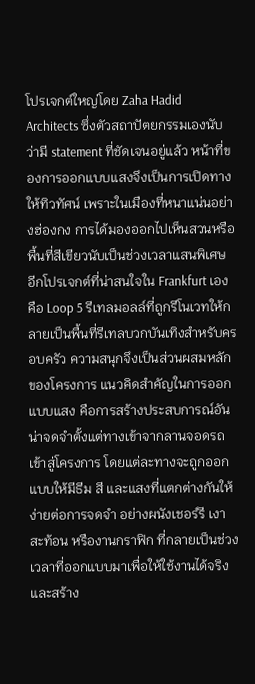โปรเจกต์ใหญ่โดย Zaha Hadid Architects ซึ่งตัวสถาปัตยกรรมเองนับว่ามี statement ที่ชัดเจนอยู่แล้ว หน้าที่ของการออกแบบแสงจึงเป็นการเปิดทางให้ทิวทัศน์ เพราะในเมืองที่หนาแน่นอย่างฮ่องกง การได้มองออกไปเห็นสวนหรือพื้นที่สีเขียวนับเป็นช่วงเวลาแสนพิเศษ
อีกโปรเจกต์ที่น่าสนใจใน Frankfurt เอง คือ Loop 5 รีเทลมอลล์ที่ถูกรีโนเวทให้กลายเป็นพื้นที่รีเทลบวกบันเทิงสำหรับครอบครัว ความสนุกจึงเป็นส่วนผสมหลักของโครงการ แนวคิดสำคัญในการออกแบบแสง คือการสร้างประสบการณ์อันน่าจดจำตั้งแต่ทางเข้าจากลานจอดรถเข้าสู่โครงการ โดยแต่ละทางจะถูกออกแบบให้มีธีม สี และแสงที่แตกต่างกันให้ง่ายต่อการจดจำ อย่างผนังเชอร์รี เงาสะท้อน หรืองานกราฟิก ที่กลายเป็นช่วงเวลาที่ออกแบบมาเพื่อให้ใช้งานได้จริงและสร้าง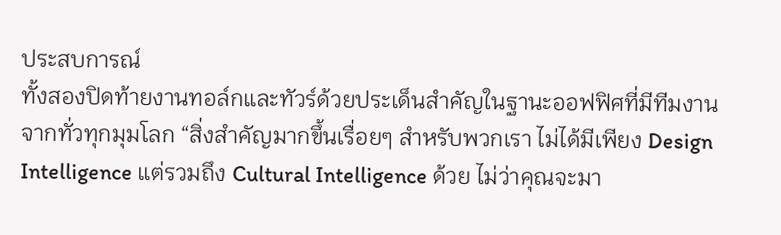ประสบการณ์
ทั้งสองปิดท้ายงานทอล์กและทัวร์ด้วยประเด็นสำคัญในฐานะออฟฟิศที่มีทีมงานจากทั่วทุกมุมโลก “สิ่งสำคัญมากขึ้นเรื่อยๆ สำหรับพวกเรา ไม่ได้มีเพียง Design Intelligence แต่รวมถึง Cultural Intelligence ด้วย ไม่ว่าคุณจะมา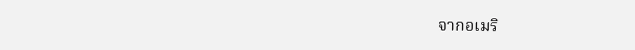จากอเมริ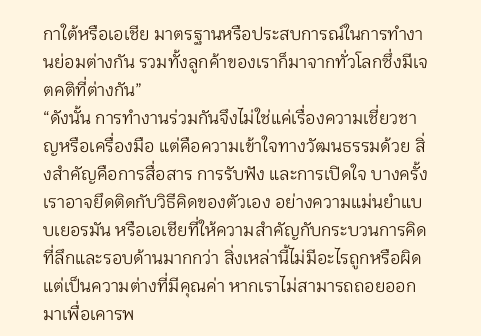กาใต้หรือเอเชีย มาตรฐานหรือประสบการณ์ในการทำงานย่อมต่างกัน รวมทั้งลูกค้าของเราก็มาจากทั่วโลกซึ่งมีเจตคติที่ต่างกัน”
“ดังนั้น การทำงานร่วมกันจึงไม่ใช่แค่เรื่องความเชี่ยวชาญหรือเครื่องมือ แต่คือความเข้าใจทางวัฒนธรรมด้วย สิ่งสำคัญคือการสื่อสาร การรับฟัง และการเปิดใจ บางครั้งเราอาจยึดติดกับวิธีคิดของตัวเอง อย่างความแม่นยำแบบเยอรมัน หรือเอเชียที่ให้ความสำคัญกับกระบวนการคิดที่ลึกและรอบด้านมากกว่า สิ่งเหล่านี้ไม่มีอะไรถูกหรือผิด แต่เป็นความต่างที่มีคุณค่า หากเราไม่สามารถถอยออกมาเพื่อเคารพ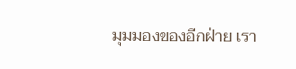มุมมองของอีกฝ่าย เรา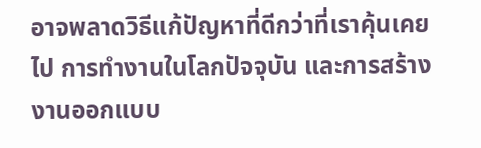อาจพลาดวิธีแก้ปัญหาที่ดีกว่าที่เราคุ้นเคยไป การทำงานในโลกปัจจุบัน และการสร้างงานออกแบบ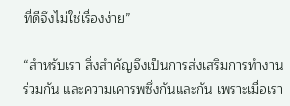ที่ดีจึงไม่ใช่เรื่องง่าย”

“สำหรับเรา สิ่งสำคัญจึงเป็นการส่งเสริมการทำงานร่วมกัน และความเคารพซึ่งกันและกัน เพราะเมื่อเรา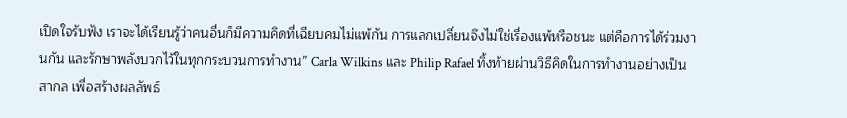เปิดใจรับฟัง เราจะได้เรียนรู้ว่าคนอื่นก็มีความคิดที่เฉียบคมไม่แพ้กัน การแลกเปลี่ยนจึงไม่ใช่เรื่องแพ้หรือชนะ แต่คือการได้ร่วมงานกัน และรักษาพลังบวกไว้ในทุกกระบวนการทำงาน” Carla Wilkins และ Philip Rafael ทิ้งท้ายผ่านวิธีคิดในการทำงานอย่างเป็นสากล เพื่อสร้างผลลัพธ์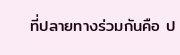ที่ปลายทางร่วมกันคือ ป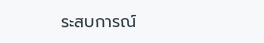ระสบการณ์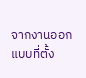จากงานออกแบบที่ตั้ง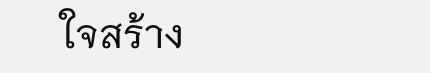ใจสร้าง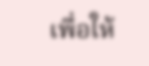เพื่อให้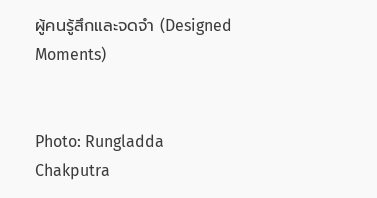ผู้คนรู้สึกและจดจำ (Designed Moments)


Photo: Rungladda Chakputra